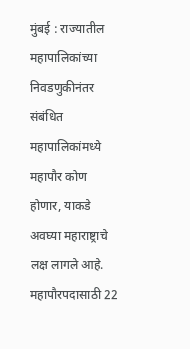मुंबई : राज्यातील महापालिकांच्या निवडणुकीनंतर संबंधित महापालिकांमध्ये महापौर कोण होणार, याकडे अवघ्या महाराष्ट्राचे लक्ष लागले आहे. महापौरपदासाठी 22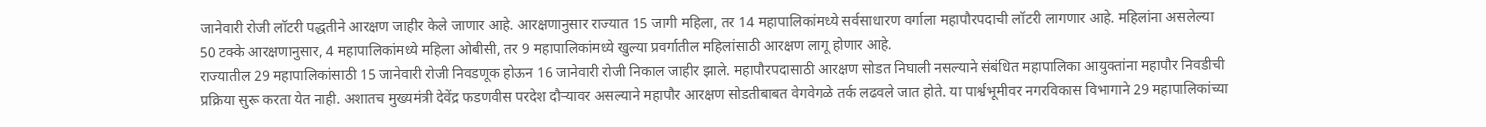जानेवारी रोजी लॉटरी पद्धतीने आरक्षण जाहीर केले जाणार आहे. आरक्षणानुसार राज्यात 15 जागी महिला, तर 14 महापालिकांमध्ये सर्वसाधारण वर्गाला महापौरपदाची लॉटरी लागणार आहे. महिलांना असलेल्या 50 टक्के आरक्षणानुसार, 4 महापालिकांमध्ये महिला ओबीसी, तर 9 महापालिकांमध्ये खुल्या प्रवर्गातील महिलांसाठी आरक्षण लागू होणार आहे.
राज्यातील 29 महापालिकांसाठी 15 जानेवारी रोजी निवडणूक होऊन 16 जानेवारी रोजी निकाल जाहीर झाले. महापौरपदासाठी आरक्षण सोडत निघाली नसल्याने संबंधित महापालिका आयुक्तांना महापौर निवडीची प्रक्रिया सुरू करता येत नाही. अशातच मुख्यमंत्री देवेंद्र फडणवीस परदेश दौऱ्यावर असल्याने महापौर आरक्षण सोडतीबाबत वेगवेगळे तर्क लढवले जात होते. या पार्श्वभूमीवर नगरविकास विभागाने 29 महापालिकांच्या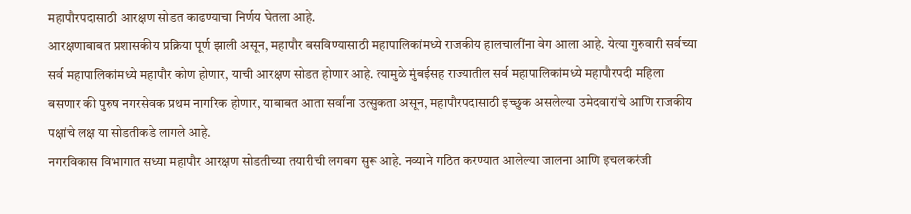महापौरपदासाठी आरक्षण सोडत काढण्याचा निर्णय घेतला आहे.
आरक्षणाबाबत प्रशासकीय प्रक्रिया पूर्ण झाली असून, महापौर बसविण्यासाठी महापालिकांमध्ये राजकीय हालचालींना वेग आला आहे. येत्या गुरुवारी सर्वच्या सर्व महापालिकांमध्ये महापौर कोण होणार, याची आरक्षण सोडत होणार आहे. त्यामुळे मुंबईसह राज्यातील सर्व महापालिकांमध्ये महापौरपदी महिला बसणार की पुरुष नगरसेवक प्रथम नागरिक होणार, याबाबत आता सर्वांना उत्सुकता असून, महापौरपदासाठी इच्छुक असलेल्या उमेदवारांचे आणि राजकीय पक्षांचे लक्ष या सोडतीकडे लागले आहे.
नगरविकास विभागात सध्या महापौर आरक्षण सोडतीच्या तयारीची लगबग सुरू आहे. नव्याने गठित करण्यात आलेल्या जालना आणि इचलकरंजी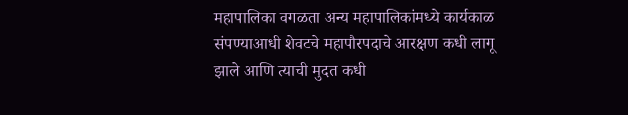महापालिका वगळता अन्य महापालिकांमध्ये कार्यकाळ संपण्याआधी शेवटचे महापौरपदाचे आरक्षण कधी लागू झाले आणि त्याची मुदत कधी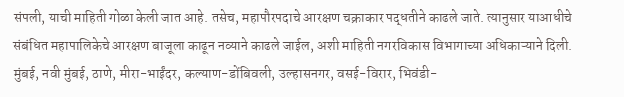संपली, याची माहिती गोळा केली जात आहे. तसेच, महापौरपदाचे आरक्षण चक्राकार पद्धतीने काढले जाते. त्यानुसार याआधीचे संबंधित महापालिकेचे आरक्षण बाजूला काढून नव्याने काढले जाईल, अशी माहिती नगरविकास विभागाच्या अधिकाऱ्याने दिली.
मुंबई, नवी मुंबई, ठाणे, मीरा-भाईंदर, कल्याण-डोंबिवली, उल्हासनगर, वसई-विरार, भिवंडी-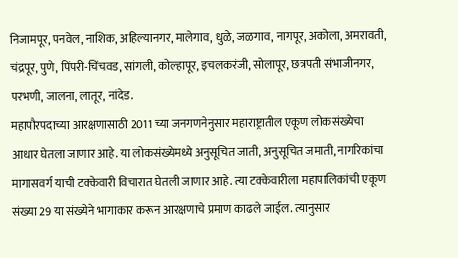निजामपूर, पनवेल, नाशिक, अहिल्यानगर, मालेगाव, धुळे, जळगाव, नागपूर, अकोला, अमरावती, चंद्रपूर, पुणे, पिंपरी-चिंचवड, सांगली, कोल्हापूर, इचलकरंजी, सोलापूर, छत्रपती संभाजीनगर, परभणी, जालना, लातूर, नांदेड.
महापौरपदाच्या आरक्षणासाठी 2011 च्या जनगणनेनुसार महाराष्ट्रातील एकूण लोकसंख्येचा आधार घेतला जाणार आहे. या लोकसंख्येमध्ये अनुसूचित जाती, अनुसूचित जमाती, नागरिकांचा मागासवर्ग याची टक्केवारी विचारात घेतली जाणार आहे. त्या टक्केवारीला महापालिकांची एकूण संख्या 29 या संख्येने भागाकार करून आरक्षणाचे प्रमाण काढले जाईल. त्यानुसार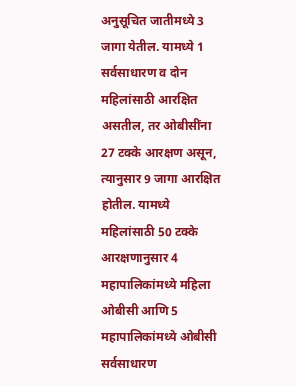अनुसूचित जातीमध्ये 3 जागा येतील. यामध्ये 1 सर्वसाधारण व दोन महिलांसाठी आरक्षित असतील, तर ओबीसींना 27 टक्के आरक्षण असून, त्यानुसार 9 जागा आरक्षित होतील. यामध्ये महिलांसाठी 50 टक्के आरक्षणानुसार 4 महापालिकांमध्ये महिला ओबीसी आणि 5 महापालिकांमध्ये ओबीसी सर्वसाधारण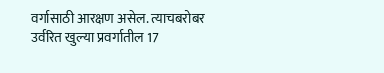वर्गासाठी आरक्षण असेल. त्याचबरोबर उर्वरित खुल्या प्रवर्गातील 17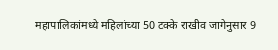महापालिकांमध्ये महिलांच्या 50 टक्के राखीव जागेनुसार 9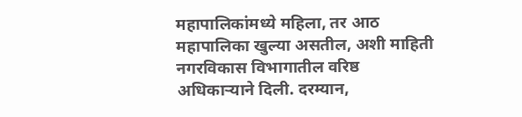महापालिकांमध्ये महिला, तर आठ महापालिका खुल्या असतील, अशी माहिती नगरविकास विभागातील वरिष्ठ अधिकाऱ्याने दिली. दरम्यान,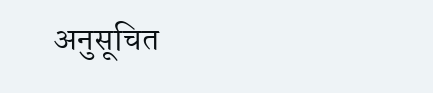अनुसूचित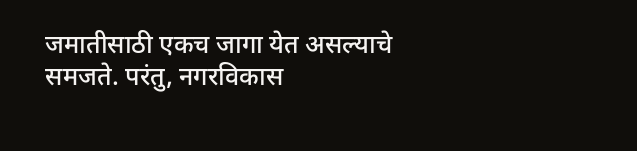जमातीसाठी एकच जागा येत असल्याचे समजते. परंतु, नगरविकास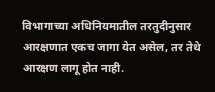विभागाच्या अधिनियमातील तरतुदीनुसार आरक्षणात एकच जागा येत असेल, तर तेथे आरक्षण लागू होत नाही.